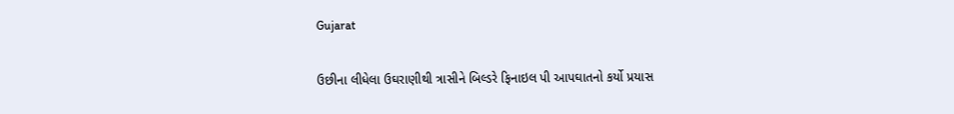Gujarat

ઉછીના લીધેલા ઉઘરાણીથી ત્રાસીને બિલ્ડરે ફિનાઇલ પી આપઘાતનો કર્યો પ્રયાસ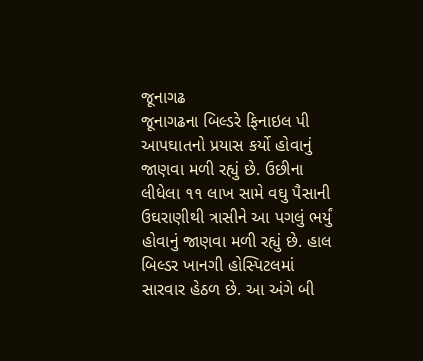જૂનાગઢ
જૂનાગઢના બિલ્ડરે ફિનાઇલ પી આપઘાતનો પ્રયાસ કર્યો હોવાનું જાણવા મળી રહ્યું છે. ઉછીના લીધેલા ૧૧ લાખ સામે વઘુ પૈસાની ઉઘરાણીથી ત્રાસીને આ પગલું ભર્યું હોવાનું જાણવા મળી રહ્યું છે. હાલ બિલ્ડર ખાનગી હોસ્પિટલમાં સારવાર હેઠળ છે. આ અંગે બી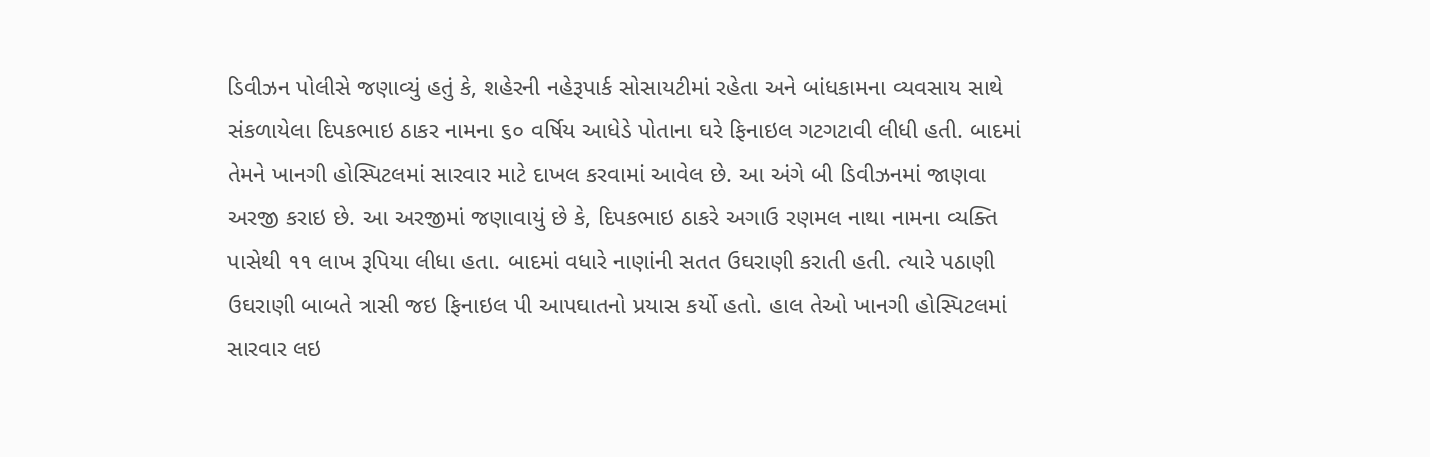ડિવીઝન પોલીસે જણાવ્યું હતું કે, શહેરની નહેરૂપાર્ક સોસાયટીમાં રહેતા અને બાંધકામના વ્યવસાય સાથે સંકળાયેલા દિપકભાઇ ઠાકર નામના ૬૦ વર્ષિય આધેડે પોતાના ઘરે ફિનાઇલ ગટગટાવી લીધી હતી. બાદમાં તેમને ખાનગી હોસ્પિટલમાં સારવાર માટે દાખલ કરવામાં આવેલ છે. આ અંગે બી ડિવીઝનમાં જાણવા અરજી કરાઇ છે. આ અરજીમાં જણાવાયું છે કે, દિપકભાઇ ઠાકરે અગાઉ રણમલ નાથા નામના વ્યક્તિ પાસેથી ૧૧ લાખ રૂપિયા લીધા હતા. બાદમાં વધારે નાણાંની સતત ઉઘરાણી કરાતી હતી. ત્યારે પઠાણી ઉઘરાણી બાબતે ત્રાસી જઇ ફિનાઇલ પી આપઘાતનો પ્રયાસ કર્યો હતો. હાલ તેઓ ખાનગી હોસ્પિટલમાં સારવાર લઇ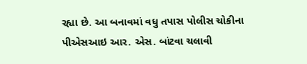રહ્યા છે. આ બનાવમાં વધુ તપાસ પોલીસ ચોકીના પીએસઆઇ આર. એસ. બાંટવા ચલાવી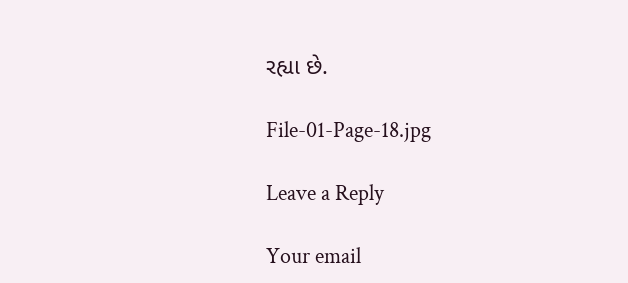રહ્યા છે.

File-01-Page-18.jpg

Leave a Reply

Your email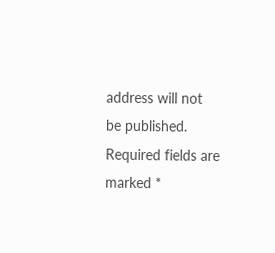address will not be published. Required fields are marked *